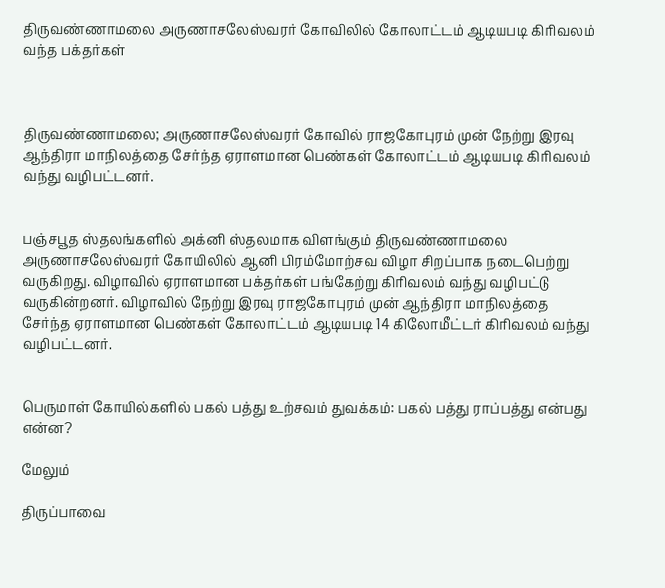திருவண்ணாமலை அருணாசலேஸ்வரர் கோவிலில் கோலாட்டம் ஆடியபடி கிரிவலம் வந்த பக்தர்கள்



திருவண்ணாமலை; அருணாசலேஸ்வரர் கோவில் ராஜகோபுரம் முன் நேற்று இரவு ஆந்திரா மாநிலத்தை சேர்ந்த ஏராளமான பெண்கள் கோலாட்டம் ஆடியபடி கிரிவலம் வந்து வழிபட்டனர்.


பஞ்சபூத ஸ்தலங்களில் அக்னி ஸ்தலமாக விளங்கும் திருவண்ணாமலை அருணாசலேஸ்வரர் கோயிலில் ஆனி பிரம்மோற்சவ விழா சிறப்பாக நடைபெற்று வருகிறது. விழாவில் ஏராளமான பக்தர்கள் பங்கேற்று கிரிவலம் வந்து வழிபட்டு வருகின்றனர். விழாவில் நேற்று இரவு ராஜகோபுரம் முன் ஆந்திரா மாநிலத்தை சேர்ந்த ஏராளமான பெண்கள் கோலாட்டம் ஆடியபடி 14 கிலோமீட்டர் கிரிவலம் வந்து வழிபட்டனர்.


பெருமாள் கோயில்களில் பகல் பத்து உற்சவம் துவக்கம்: பகல் பத்து ராப்பத்து என்பது என்ன?

மேலும்

திருப்பாவை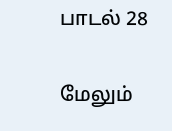பாடல் 28

மேலும்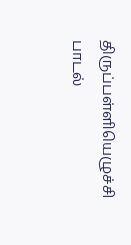திருப்பள்ளியெழுச்சி பாடல்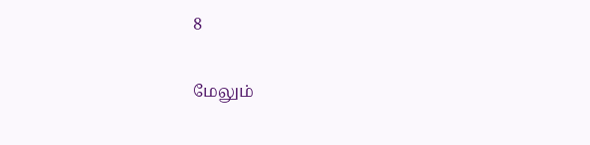8

மேலும்